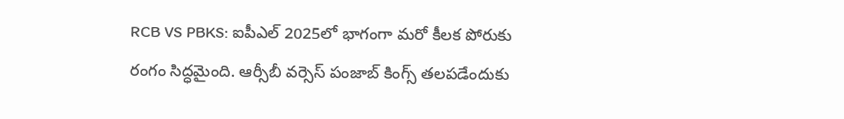RCB VS PBKS: ఐపీఎల్ 2025లో భాగంగా మరో కీలక పోరుకు రంగం సిద్ధమైంది. ఆర్సీబీ వర్సెస్ పంజాబ్ కింగ్స్ తలపడేందుకు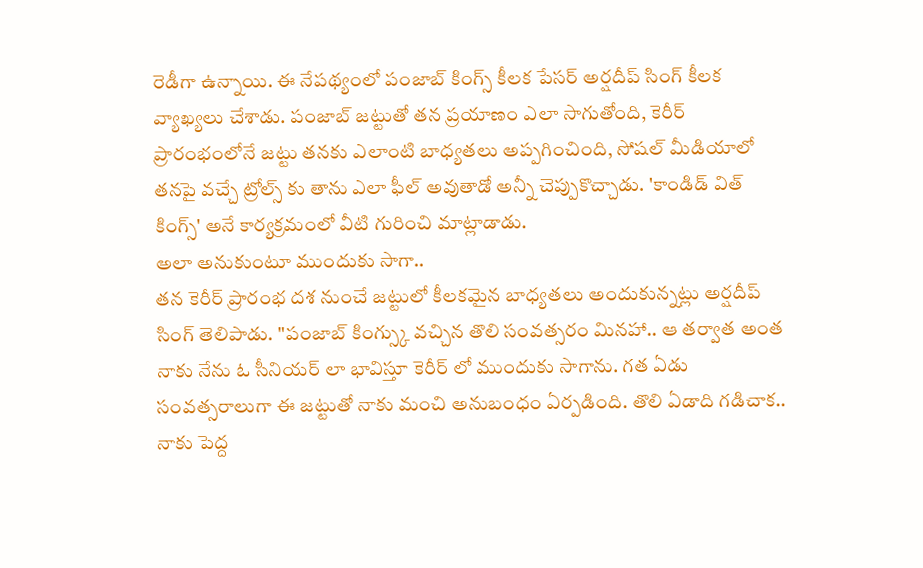రెడీగా ఉన్నాయి. ఈ నేపథ్యంలో పంజాబ్ కింగ్స్ కీలక పేసర్ అర్షదీప్ సింగ్ కీలక వ్యాఖ్యలు చేశాడు. పంజాబ్ జట్టుతో తన ప్రయాణం ఎలా సాగుతోంది, కెరీర్ ప్రారంభంలోనే జట్టు తనకు ఎలాంటి బాధ్యతలు అప్పగించింది, సోషల్ మీడియాలో తనపై వచ్చే ట్రోల్స్ కు తాను ఎలా ఫీల్ అవుతాడో అన్నీ చెప్పుకొచ్చాడు. 'కాండిడ్ విత్ కింగ్స్' అనే కార్యక్రమంలో వీటి గురించి మాట్లాడాడు.
అలా అనుకుంటూ ముందుకు సాగా..
తన కెరీర్ ప్రారంభ దశ నుంచే జట్టులో కీలకమైన బాధ్యతలు అందుకున్నట్లు అర్షదీప్ సింగ్ తెలిపాడు. "పంజాబ్ కింగ్స్కు వచ్చిన తొలి సంవత్సరం మినహా.. ఆ తర్వాత అంత నాకు నేను ఓ సీనియర్ లా భావిస్తూ కెరీర్ లో ముందుకు సాగాను. గత ఏడు సంవత్సరాలుగా ఈ జట్టుతో నాకు మంచి అనుబంధం ఏర్పడింది. తొలి ఏడాది గడిచాక.. నాకు పెద్ద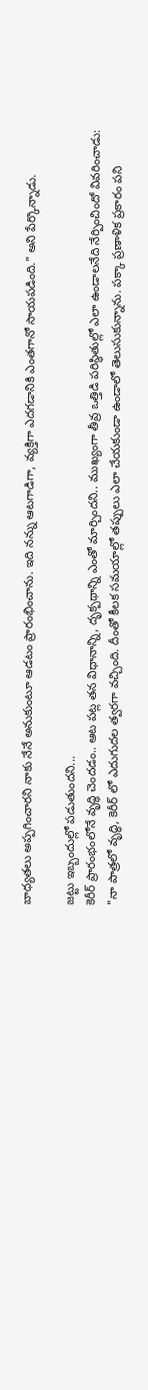బాధ్యతలు అప్పగించారని నాకు నేనే అనుకుంటూ ఆడటం ప్రారంభించాను. ఇది నన్ను ఆటగాడిగా, వ్యక్తిగా ఎదగడానికి ఎంతగానో సాయపడింది." అని పేర్కొన్నాడు.

జట్టు ఇబ్బందుల్లో పడుతుందని...
కెరీర్ ప్రారంభంలోనే వృద్ధి చెందడం.. ఆట పట్ల తన విధానాన్ని, దృక్పథాన్ని ఎంతో మార్చిందని.. ముఖ్యంగా తీవ్ర ఒత్తిడి పరిస్థితుల్లో ఎలా ఉండాలనేది నేర్పించిందో వివరించాడు: "నా పాత్రలో వృద్ధి, కెరీర్ లో ఎదుగుదల త్వరగా వచ్చింది. దీంతో కీలక సమయాల్లో తప్పులు ఎలా చేయకుండా ఉండాలో తెలుసుకున్నాను. పక్కా ప్రణాళిక ప్రకారం పని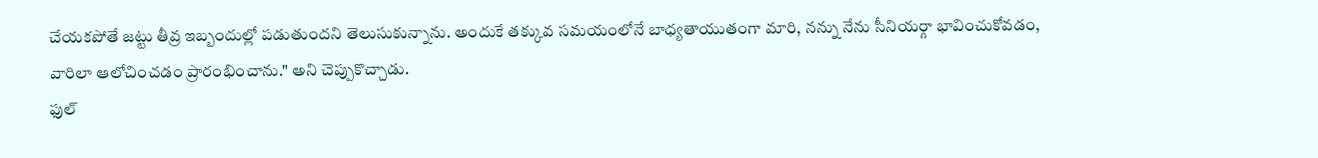చేయకపోతే జట్టు తీవ్ర ఇబ్బందుల్లో పడుతుందని తెలుసుకున్నాను. అందుకే తక్కువ సమయంలోనే బాధ్యతాయుతంగా మారి, నన్ను నేను సీనియర్గా భావించుకోవడం, వారిలా ఆలోచించడం ప్రారంభించాను." అని చెప్పుకొచ్చాడు.
ఫుల్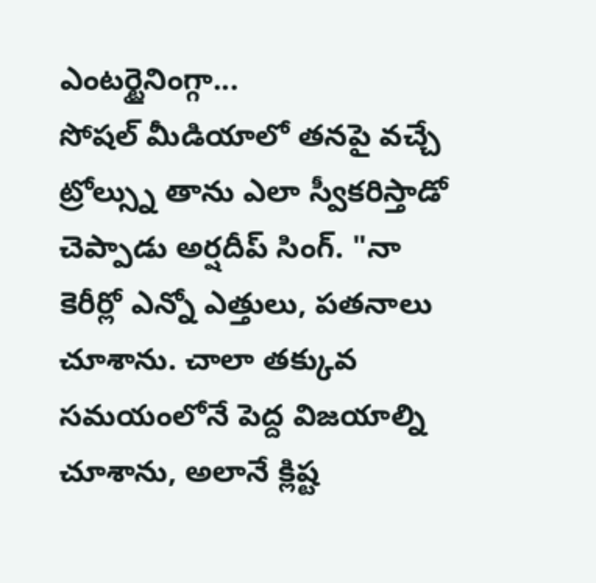ఎంటర్టైనింగ్గా...
సోషల్ మీడియాలో తనపై వచ్చే ట్రోల్స్ను తాను ఎలా స్వీకరిస్తాడో చెప్పాడు అర్షదీప్ సింగ్. "నా కెరీర్లో ఎన్నో ఎత్తులు, పతనాలు చూశాను. చాలా తక్కువ సమయంలోనే పెద్ద విజయాల్ని చూశాను, అలానే క్లిష్ట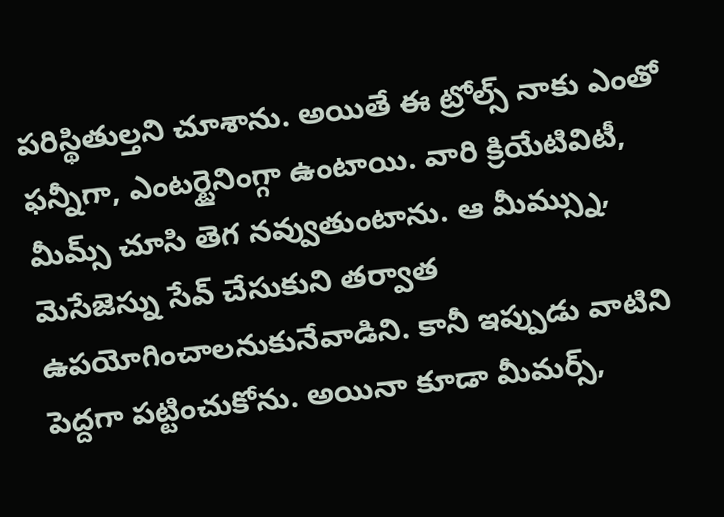పరిస్థితుల్తని చూశాను. అయితే ఈ ట్రోల్స్ నాకు ఎంతో ఫన్నీగా, ఎంటర్టైనింగ్గా ఉంటాయి. వారి క్రియేటివిటీ, మీమ్స్ చూసి తెగ నవ్వుతుంటాను. ఆ మీమ్స్ను, మెసేజెస్ను సేవ్ చేసుకుని తర్వాత ఉపయోగించాలనుకునేవాడిని. కానీ ఇప్పుడు వాటిని పెద్దగా పట్టించుకోను. అయినా కూడా మీమర్స్,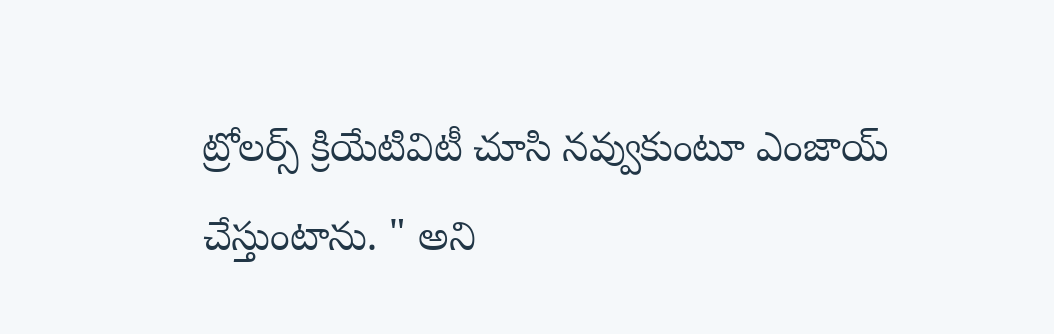ట్రోలర్స్ క్రియేటివిటీ చూసి నవ్వుకుంటూ ఎంజాయ్ చేస్తుంటాను. " అని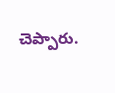చెప్పారు.